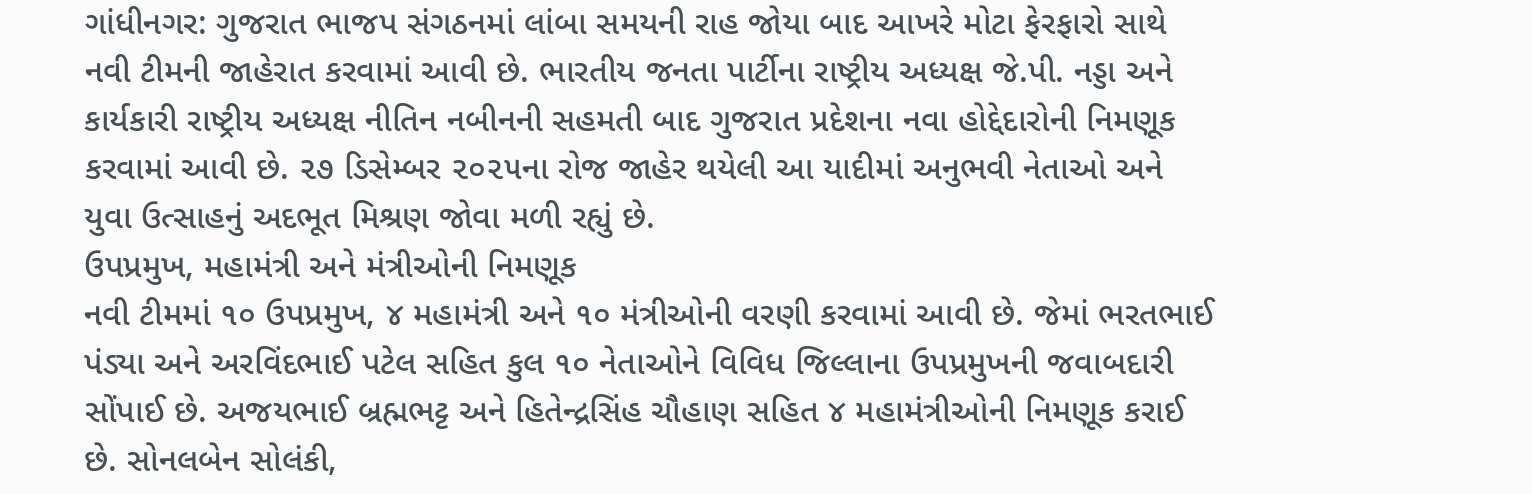ગાંધીનગર: ગુજરાત ભાજપ સંગઠનમાં લાંબા સમયની રાહ જોયા બાદ આખરે મોટા ફેરફારો સાથે નવી ટીમની જાહેરાત કરવામાં આવી છે. ભારતીય જનતા પાર્ટીના રાષ્ટ્રીય અધ્યક્ષ જે.પી. નડ્ડા અને કાર્યકારી રાષ્ટ્રીય અધ્યક્ષ નીતિન નબીનની સહમતી બાદ ગુજરાત પ્રદેશના નવા હોદ્દેદારોની નિમણૂક કરવામાં આવી છે. ૨૭ ડિસેમ્બર ૨૦૨૫ના રોજ જાહેર થયેલી આ યાદીમાં અનુભવી નેતાઓ અને યુવા ઉત્સાહનું અદભૂત મિશ્રણ જોવા મળી રહ્યું છે.
ઉપપ્રમુખ, મહામંત્રી અને મંત્રીઓની નિમણૂક
નવી ટીમમાં ૧૦ ઉપપ્રમુખ, ૪ મહામંત્રી અને ૧૦ મંત્રીઓની વરણી કરવામાં આવી છે. જેમાં ભરતભાઈ પંડ્યા અને અરવિંદભાઈ પટેલ સહિત કુલ ૧૦ નેતાઓને વિવિધ જિલ્લાના ઉપપ્રમુખની જવાબદારી સોંપાઈ છે. અજયભાઈ બ્રહ્મભટ્ટ અને હિતેન્દ્રસિંહ ચૌહાણ સહિત ૪ મહામંત્રીઓની નિમણૂક કરાઈ છે. સોનલબેન સોલંકી,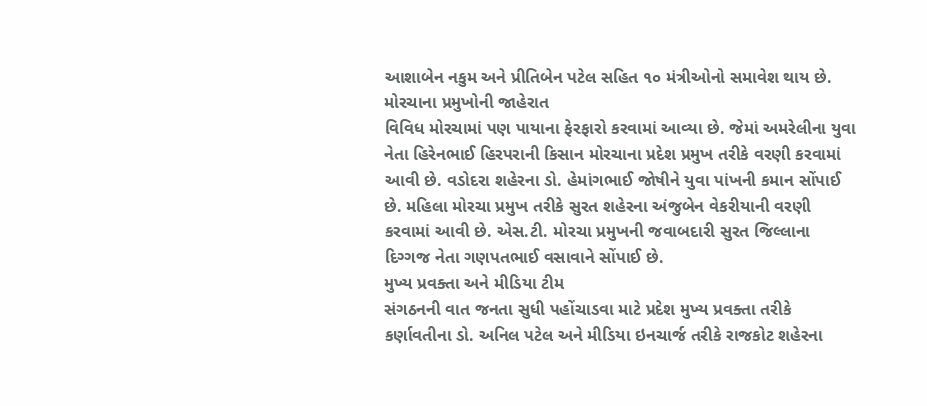આશાબેન નકુમ અને પ્રીતિબેન પટેલ સહિત ૧૦ મંત્રીઓનો સમાવેશ થાય છે.
મોરચાના પ્રમુખોની જાહેરાત
વિવિધ મોરચામાં પણ પાયાના ફેરફારો કરવામાં આવ્યા છે. જેમાં અમરેલીના યુવા નેતા હિરેનભાઈ હિરપરાની કિસાન મોરચાના પ્રદેશ પ્રમુખ તરીકે વરણી કરવામાં આવી છે. વડોદરા શહેરના ડો. હેમાંગભાઈ જોષીને યુવા પાંખની કમાન સોંપાઈ છે. મહિલા મોરચા પ્રમુખ તરીકે સુરત શહેરના અંજુબેન વેકરીયાની વરણી કરવામાં આવી છે. એસ.ટી. મોરચા પ્રમુખની જવાબદારી સુરત જિલ્લાના દિગ્ગજ નેતા ગણપતભાઈ વસાવાને સોંપાઈ છે.
મુખ્ય પ્રવક્તા અને મીડિયા ટીમ
સંગઠનની વાત જનતા સુધી પહોંચાડવા માટે પ્રદેશ મુખ્ય પ્રવક્તા તરીકે કર્ણાવતીના ડો. અનિલ પટેલ અને મીડિયા ઇનચાર્જ તરીકે રાજકોટ શહેરના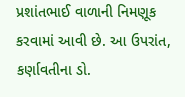પ્રશાંતભાઈ વાળાની નિમણૂક કરવામાં આવી છે. આ ઉપરાંત, કર્ણાવતીના ડો.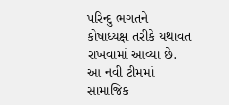પરિન્દુ ભગતને કોષાધ્યક્ષ તરીકે યથાવત રાખવામાં આવ્યા છે.
આ નવી ટીમમાં સામાજિક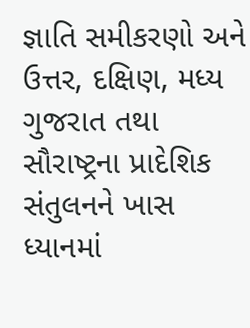જ્ઞાતિ સમીકરણો અને ઉત્તર, દક્ષિણ, મધ્ય ગુજરાત તથા સૌરાષ્ટ્રના પ્રાદેશિક સંતુલનને ખાસ ધ્યાનમાં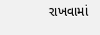રાખવામાં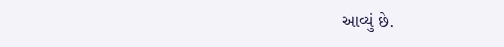આવ્યું છે.